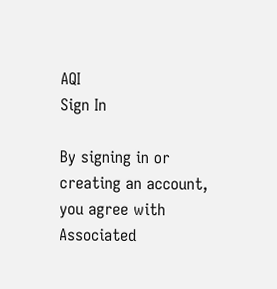AQI
Sign In

By signing in or creating an account, you agree with Associated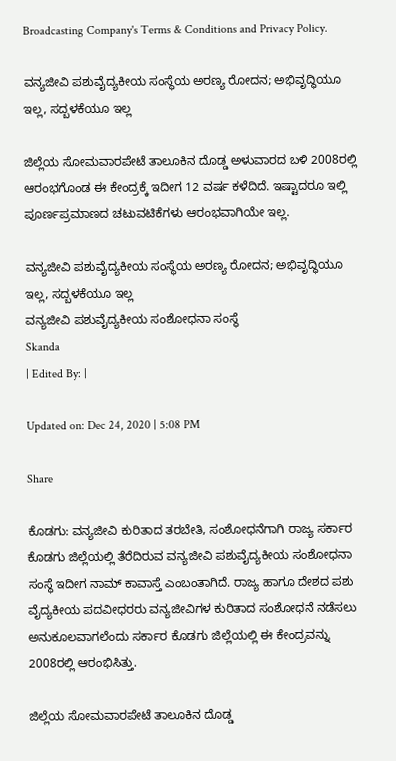Broadcasting Company's Terms & Conditions and Privacy Policy.

ವನ್ಯಜೀವಿ ಪಶುವೈದ್ಯಕೀಯ ಸಂಸ್ಥೆಯ ಅರಣ್ಯ ರೋದನ; ಅಭಿವೃದ್ಧಿಯೂ ಇಲ್ಲ, ಸದ್ಬಳಕೆಯೂ ಇಲ್ಲ

ಜಿಲ್ಲೆಯ ಸೋಮವಾರಪೇಟೆ ತಾಲೂಕಿನ ದೊಡ್ಡ ಅಳುವಾರದ ಬಳಿ 2008ರಲ್ಲಿ ಆರಂಭಗೊಂಡ ಈ ಕೇಂದ್ರಕ್ಕೆ ಇದೀಗ 12 ವರ್ಷ ಕಳೆದಿದೆ. ಇಷ್ಟಾದರೂ ಇಲ್ಲಿ ಪೂರ್ಣಪ್ರಮಾಣದ ಚಟುವಟಿಕೆಗಳು ಆರಂಭವಾಗಿಯೇ ಇಲ್ಲ.

ವನ್ಯಜೀವಿ ಪಶುವೈದ್ಯಕೀಯ ಸಂಸ್ಥೆಯ ಅರಣ್ಯ ರೋದನ; ಅಭಿವೃದ್ಧಿಯೂ ಇಲ್ಲ, ಸದ್ಬಳಕೆಯೂ ಇಲ್ಲ
ವನ್ಯಜೀವಿ ಪಶುವೈದ್ಯಕೀಯ ಸಂಶೋಧನಾ ಸಂಸ್ಥೆ
Skanda
| Edited By: |

Updated on: Dec 24, 2020 | 5:08 PM

Share

ಕೊಡಗು: ವನ್ಯಜೀವಿ ಕುರಿತಾದ ತರಬೇತಿ, ಸಂಶೋಧನೆಗಾಗಿ ರಾಜ್ಯ ಸರ್ಕಾರ ಕೊಡಗು ಜಿಲ್ಲೆಯಲ್ಲಿ ತೆರೆದಿರುವ ವನ್ಯಜೀವಿ ಪಶುವೈದ್ಯಕೀಯ ಸಂಶೋಧನಾ ಸಂಸ್ಥೆ ಇದೀಗ ನಾಮ್ ಕಾವಾಸ್ತೆ ಎಂಬಂತಾಗಿದೆ. ರಾಜ್ಯ ಹಾಗೂ ದೇಶದ ಪಶು ವೈದ್ಯಕೀಯ ಪದವೀಧರರು ವನ್ಯಜೀವಿಗಳ ಕುರಿತಾದ ಸಂಶೋಧನೆ ನಡೆಸಲು ಅನುಕೂಲವಾಗಲೆಂದು ಸರ್ಕಾರ ಕೊಡಗು ಜಿಲ್ಲೆಯಲ್ಲಿ ಈ ಕೇಂದ್ರವನ್ನು 2008ರಲ್ಲಿ ಆರಂಭಿಸಿತ್ತು.

ಜಿಲ್ಲೆಯ ಸೋಮವಾರಪೇಟೆ ತಾಲೂಕಿನ ದೊಡ್ಡ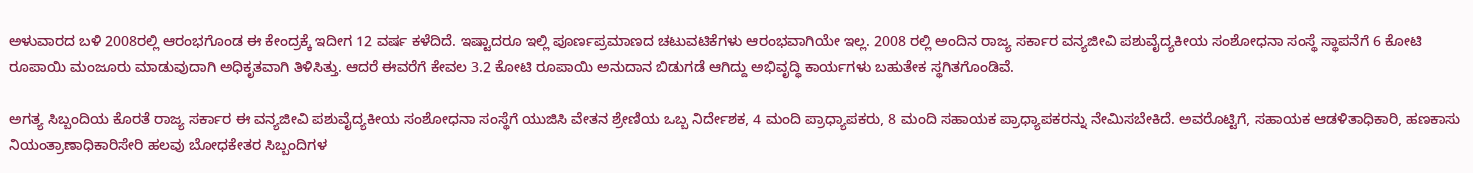ಅಳುವಾರದ ಬಳಿ 2008ರಲ್ಲಿ ಆರಂಭಗೊಂಡ ಈ ಕೇಂದ್ರಕ್ಕೆ ಇದೀಗ 12 ವರ್ಷ ಕಳೆದಿದೆ. ಇಷ್ಟಾದರೂ ಇಲ್ಲಿ ಪೂರ್ಣಪ್ರಮಾಣದ ಚಟುವಟಿಕೆಗಳು ಆರಂಭವಾಗಿಯೇ ಇಲ್ಲ. 2008 ರಲ್ಲಿ ಅಂದಿನ ರಾಜ್ಯ ಸರ್ಕಾರ ವನ್ಯಜೀವಿ ಪಶುವೈದ್ಯಕೀಯ ಸಂಶೋಧನಾ ಸಂಸ್ಥೆ ಸ್ಥಾಪನೆಗೆ 6 ಕೋಟಿ ರೂಪಾಯಿ ಮಂಜೂರು ಮಾಡುವುದಾಗಿ ಅಧಿಕೃತವಾಗಿ ತಿಳಿಸಿತ್ತು. ಆದರೆ ಈವರೆಗೆ ಕೇವಲ 3.2 ಕೋಟಿ ರೂಪಾಯಿ ಅನುದಾನ ಬಿಡುಗಡೆ ಆಗಿದ್ದು ಅಭಿವೃದ್ಧಿ ಕಾರ್ಯಗಳು ಬಹುತೇಕ ಸ್ಥಗಿತಗೊಂಡಿವೆ.

ಅಗತ್ಯ ಸಿಬ್ಬಂದಿಯ ಕೊರತೆ ರಾಜ್ಯ ಸರ್ಕಾರ ಈ ವನ್ಯಜೀವಿ ಪಶುವೈದ್ಯಕೀಯ ಸಂಶೋಧನಾ ಸಂಸ್ಥೆಗೆ ಯುಜಿಸಿ ವೇತನ ಶ್ರೇಣಿಯ ಒಬ್ಬ ನಿರ್ದೇಶಕ, 4 ಮಂದಿ ಪ್ರಾಧ್ಯಾಪಕರು, 8 ಮಂದಿ ಸಹಾಯಕ ಪ್ರಾಧ್ಯಾಪಕರನ್ನು ನೇಮಿಸಬೇಕಿದೆ. ಅವರೊಟ್ಟಿಗೆ, ಸಹಾಯಕ ಆಡಳಿತಾಧಿಕಾರಿ, ಹಣಕಾಸು ನಿಯಂತ್ರಾಣಾಧಿಕಾರಿಸೇರಿ ಹಲವು ಬೋಧಕೇತರ ಸಿಬ್ಬಂದಿಗಳ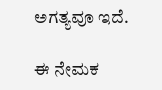ಅಗತ್ಯವೂ ಇದೆ.

ಈ ನೇಮಕ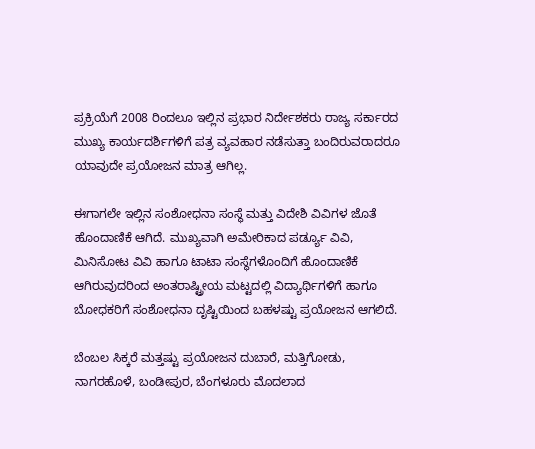ಪ್ರಕ್ರಿಯೆಗೆ 2008 ರಿಂದಲೂ ಇಲ್ಲಿನ ಪ್ರಭಾರ ನಿರ್ದೇಶಕರು ರಾಜ್ಯ ಸರ್ಕಾರದ ಮುಖ್ಯ ಕಾರ್ಯದರ್ಶಿಗಳಿಗೆ ಪತ್ರ ವ್ಯವಹಾರ ನಡೆಸುತ್ತಾ ಬಂದಿರುವರಾದರೂ ಯಾವುದೇ ಪ್ರಯೋಜನ ಮಾತ್ರ ಆಗಿಲ್ಲ.

ಈಗಾಗಲೇ ಇಲ್ಲಿನ ಸಂಶೋಧನಾ ಸಂಸ್ಥೆ ಮತ್ತು ವಿದೇಶಿ ವಿವಿಗಳ ಜೊತೆ ಹೊಂದಾಣಿಕೆ ಆಗಿದೆ. ಮುಖ್ಯವಾಗಿ ಅಮೇರಿಕಾದ ಪರ್ಡ್ಯೂ ವಿವಿ, ಮಿನಿಸೋಟ ವಿವಿ ಹಾಗೂ ಟಾಟಾ ಸಂಸ್ಥೆಗಳೊಂದಿಗೆ ಹೊಂದಾಣಿಕೆ ಆಗಿರುವುದರಿಂದ ಅಂತರಾಷ್ಟ್ರೀಯ ಮಟ್ಟದಲ್ಲಿ ವಿದ್ಯಾರ್ಥಿಗಳಿಗೆ ಹಾಗೂ ಬೋಧಕರಿಗೆ ಸಂಶೋಧನಾ ದೃಷ್ಟಿಯಿಂದ ಬಹಳಷ್ಟು ಪ್ರಯೋಜನ ಆಗಲಿದೆ.

ಬೆಂಬಲ ಸಿಕ್ಕರೆ ಮತ್ತಷ್ಟು ಪ್ರಯೋಜನ ದುಬಾರೆ, ಮತ್ತಿಗೋಡು, ನಾಗರಹೊಳೆ, ಬಂಡೀಪುರ, ಬೆಂಗಳೂರು ಮೊದಲಾದ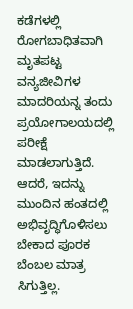ಕಡೆಗಳಲ್ಲಿ ರೋಗಬಾಧಿತವಾಗಿ ಮೃತಪಟ್ಟ ವನ್ಯಜೀವಿಗಳ ಮಾದರಿಯನ್ನ ತಂದು ಪ್ರಯೋಗಾಲಯದಲ್ಲಿ ಪರೀಕ್ಷೆ ಮಾಡಲಾಗುತ್ತಿದೆ. ಆದರೆ, ಇದನ್ನು ಮುಂದಿನ ಹಂತದಲ್ಲಿ ಅಭಿವೃದ್ಧಿಗೊಳಿಸಲು ಬೇಕಾದ ಪೂರಕ ಬೆಂಬಲ ಮಾತ್ರ ಸಿಗುತ್ತಿಲ್ಲ.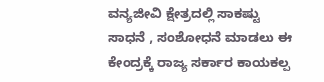ವನ್ಯಜೀವಿ ಕ್ಷೇತ್ರದಲ್ಲಿ ಸಾಕಷ್ಟು ಸಾಧನೆ , ಸಂಶೋಧನೆ ಮಾಡಲು ಈ ಕೇಂದ್ರಕ್ಕೆ ರಾಜ್ಯ ಸರ್ಕಾರ ಕಾಯಕಲ್ಪ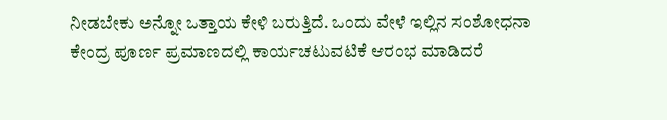ನೀಡಬೇಕು ಅನ್ನೋ‌ ಒತ್ತಾಯ ಕೇಳಿ ಬರುತ್ತಿದೆ. ಒಂದು ವೇಳೆ ಇಲ್ಲಿನ ಸಂಶೋಧನಾ ಕೇಂದ್ರ ಪೂರ್ಣ ಪ್ರಮಾಣದಲ್ಲಿ ಕಾರ್ಯಚಟುವಟಿಕೆ ಆರಂಭ ಮಾಡಿದರೆ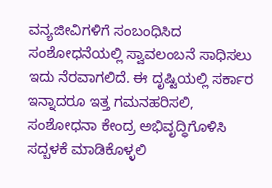ವನ್ಯಜೀವಿಗಳಿಗೆ ಸಂಬಂಧಿಸಿದ ಸಂಶೋಧನೆಯಲ್ಲಿ ಸ್ವಾವಲಂಬನೆ ಸಾಧಿಸಲು ಇದು ನೆರವಾಗಲಿದೆ. ಈ ದೃಷ್ಟಿಯಲ್ಲಿ ಸರ್ಕಾರ ಇನ್ನಾದರೂ ಇತ್ತ ಗಮನಹರಿಸಲಿ, ಸಂಶೋಧನಾ ಕೇಂದ್ರ ಅಭಿವೃದ್ಧಿಗೊಳಿಸಿ ಸದ್ಬಳಕೆ ಮಾಡಿಕೊಳ್ಳಲಿ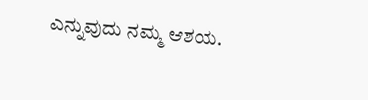ಎನ್ನುವುದು ನಮ್ಮ ಆಶಯ.